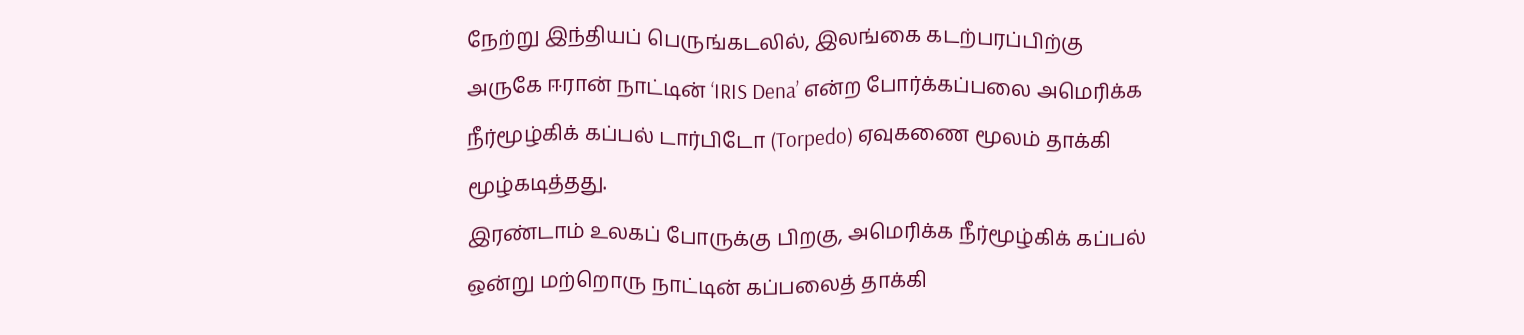நேற்று இந்தியப் பெருங்கடலில், இலங்கை கடற்பரப்பிற்கு அருகே ஈரான் நாட்டின் ‘IRIS Dena’ என்ற போர்க்கப்பலை அமெரிக்க நீர்மூழ்கிக் கப்பல் டார்பிடோ (Torpedo) ஏவுகணை மூலம் தாக்கி மூழ்கடித்தது.
இரண்டாம் உலகப் போருக்கு பிறகு, அமெரிக்க நீர்மூழ்கிக் கப்பல் ஒன்று மற்றொரு நாட்டின் கப்பலைத் தாக்கி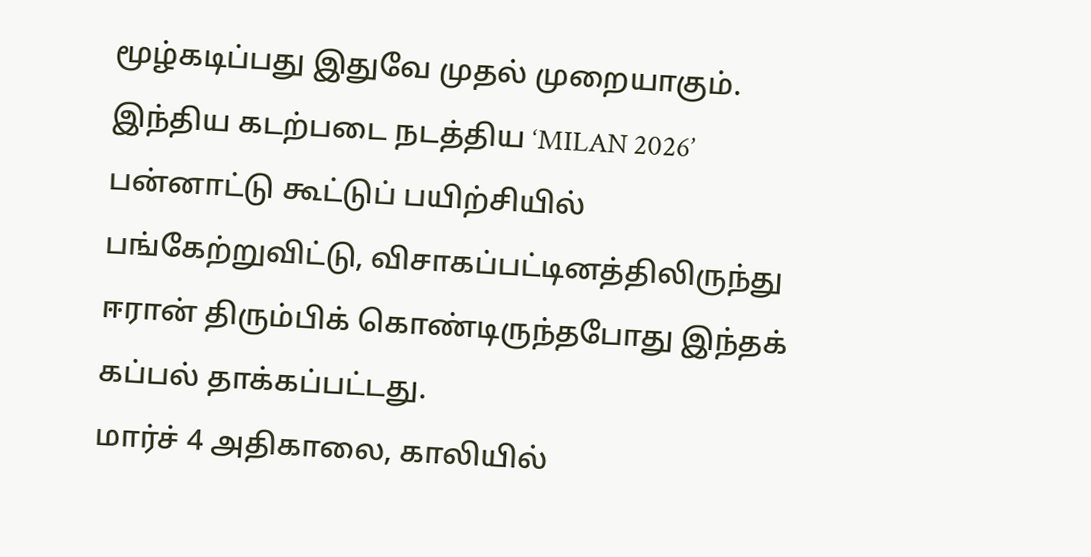மூழ்கடிப்பது இதுவே முதல் முறையாகும்.
இந்திய கடற்படை நடத்திய ‘MILAN 2026’ பன்னாட்டு கூட்டுப் பயிற்சியில் பங்கேற்றுவிட்டு, விசாகப்பட்டினத்திலிருந்து ஈரான் திரும்பிக் கொண்டிருந்தபோது இந்தக் கப்பல் தாக்கப்பட்டது.
மார்ச் 4 அதிகாலை, காலியில்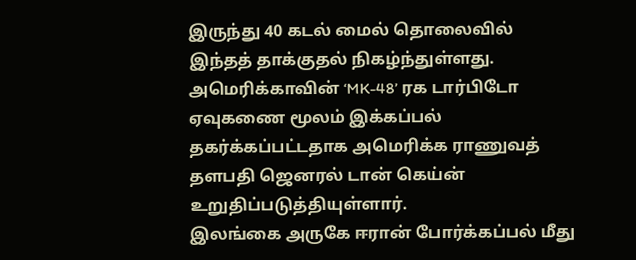இருந்து 40 கடல் மைல் தொலைவில் இந்தத் தாக்குதல் நிகழ்ந்துள்ளது.
அமெரிக்காவின் ‘MK-48’ ரக டார்பிடோ ஏவுகணை மூலம் இக்கப்பல் தகர்க்கப்பட்டதாக அமெரிக்க ராணுவத் தளபதி ஜெனரல் டான் கெய்ன் உறுதிப்படுத்தியுள்ளார்.
இலங்கை அருகே ஈரான் போர்க்கப்பல் மீது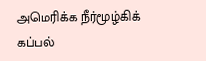அமெரிக்க நீர்மூழ்கிக் கப்பல்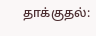தாக்குதல்: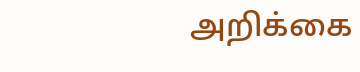அறிக்கை